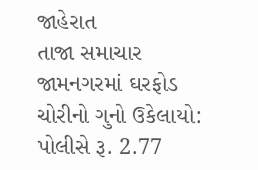જાહેરાત
તાજા સમાચાર
જામનગરમાં ઘરફોડ ચોરીનો ગુનો ઉકેલાયો: પોલીસે રૂ. 2.77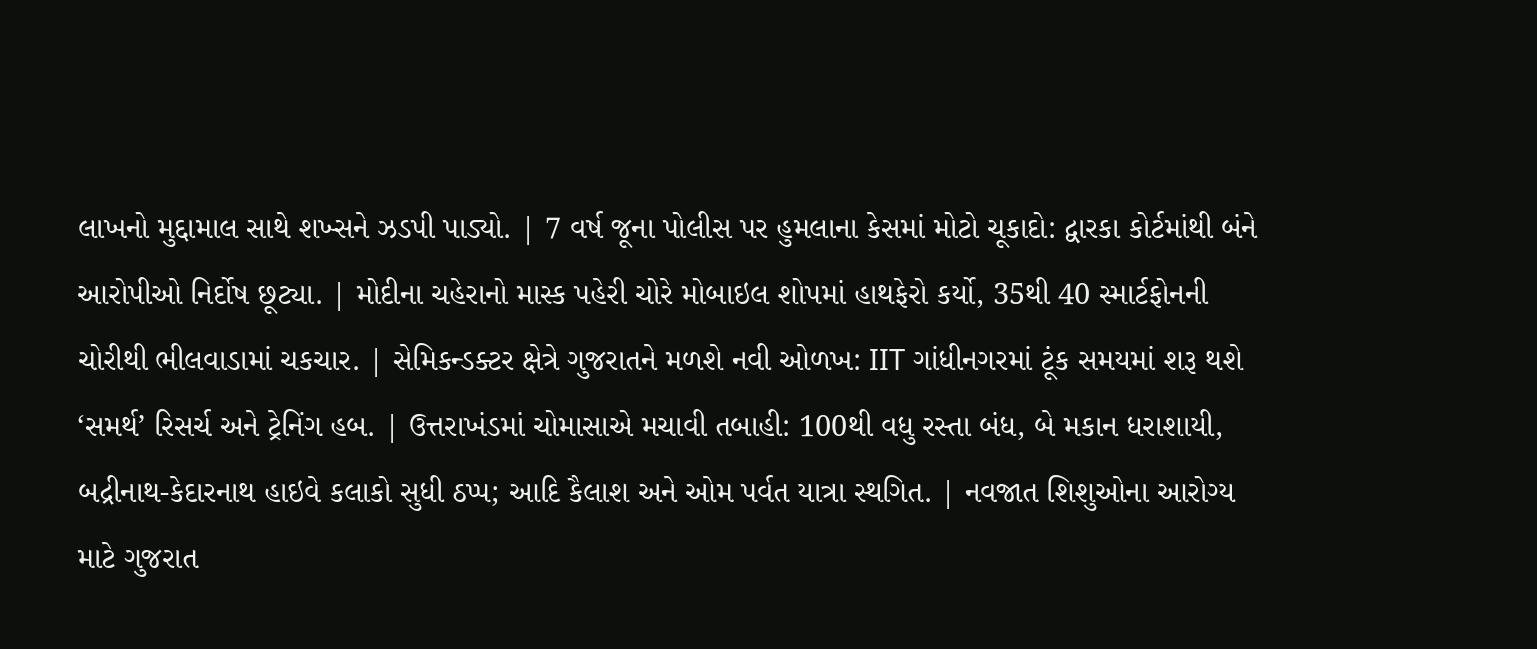લાખનો મુદ્દામાલ સાથે શખ્સને ઝડપી પાડ્યો. | 7 વર્ષ જૂના પોલીસ પર હુમલાના કેસમાં મોટો ચૂકાદો: દ્વારકા કોર્ટમાંથી બંને આરોપીઓ નિર્દોષ છૂટ્યા. | મોદીના ચહેરાનો માસ્ક પહેરી ચોરે મોબાઇલ શોપમાં હાથફેરો કર્યો, 35થી 40 સ્માર્ટફોનની ચોરીથી ભીલવાડામાં ચકચાર. | સેમિકન્ડક્ટર ક્ષેત્રે ગુજરાતને મળશે નવી ઓળખ: IIT ગાંધીનગરમાં ટૂંક સમયમાં શરૂ થશે ‘સમર્થ’ રિસર્ચ અને ટ્રેનિંગ હબ. | ઉત્તરાખંડમાં ચોમાસાએ મચાવી તબાહી: 100થી વધુ રસ્તા બંધ, બે મકાન ધરાશાયી, બદ્રીનાથ-કેદારનાથ હાઇવે કલાકો સુધી ઠપ્પ; આદિ કૈલાશ અને ઓમ પર્વત યાત્રા સ્થગિત. | નવજાત શિશુઓના આરોગ્ય માટે ગુજરાત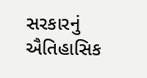સરકારનું ઐતિહાસિક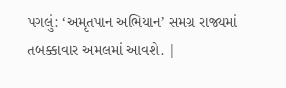પગલું: ‘અમૃતપાન અભિયાન’ સમગ્ર રાજ્યમાં તબક્કાવાર અમલમાં આવશે. |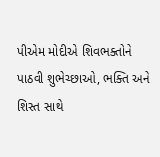પીએમ મોદીએ શિવભક્તોને પાઠવી શુભેચ્છાઓ, ભક્તિ અને શિસ્ત સાથે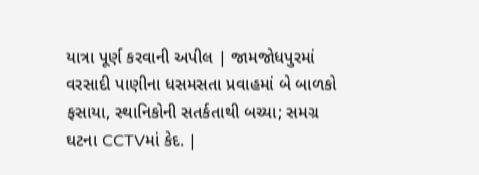યાત્રા પૂર્ણ કરવાની અપીલ | જામજોધપુરમાં વરસાદી પાણીના ધસમસતા પ્રવાહમાં બે બાળકો ફસાયા, સ્થાનિકોની સતર્કતાથી બચ્યા; સમગ્ર ઘટના CCTVમાં કેદ. |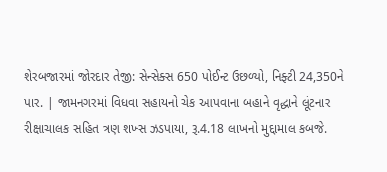શેરબજારમાં જોરદાર તેજી: સેન્સેક્સ 650 પોઈન્ટ ઉછળ્યો, નિફ્ટી 24,350ને પાર. | જામનગરમાં વિધવા સહાયનો ચેક આપવાના બહાને વૃદ્ધાને લૂંટનાર રીક્ષાચાલક સહિત ત્રણ શખ્સ ઝડપાયા, રૂ.4.18 લાખનો મુદ્દામાલ કબજે.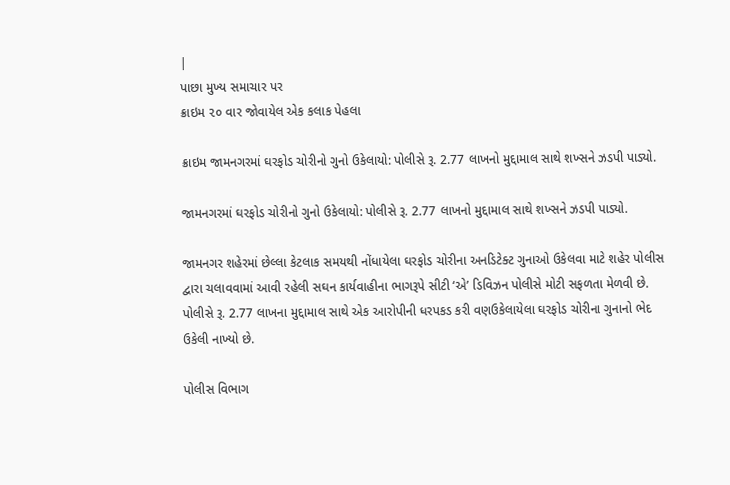|
પાછા મુખ્ય સમાચાર પર
ક્રાઇમ ૨૦ વાર જોવાયેલ એક કલાક પેહલા

ક્રાઇમ જામનગરમાં ઘરફોડ ચોરીનો ગુનો ઉકેલાયો: પોલીસે રૂ. 2.77 લાખનો મુદ્દામાલ સાથે શખ્સને ઝડપી પાડ્યો.

જામનગરમાં ઘરફોડ ચોરીનો ગુનો ઉકેલાયો: પોલીસે રૂ. 2.77 લાખનો મુદ્દામાલ સાથે શખ્સને ઝડપી પાડ્યો.

જામનગર શહેરમાં છેલ્લા કેટલાક સમયથી નોંધાયેલા ઘરફોડ ચોરીના અનડિટેક્ટ ગુનાઓ ઉકેલવા માટે શહેર પોલીસ દ્વારા ચલાવવામાં આવી રહેલી સઘન કાર્યવાહીના ભાગરૂપે સીટી ‘એ’ ડિવિઝન પોલીસે મોટી સફળતા મેળવી છે. પોલીસે રૂ. 2.77 લાખના મુદ્દામાલ સાથે એક આરોપીની ધરપકડ કરી વણઉકેલાયેલા ઘરફોડ ચોરીના ગુનાનો ભેદ ઉકેલી નાખ્યો છે.

પોલીસ વિભાગ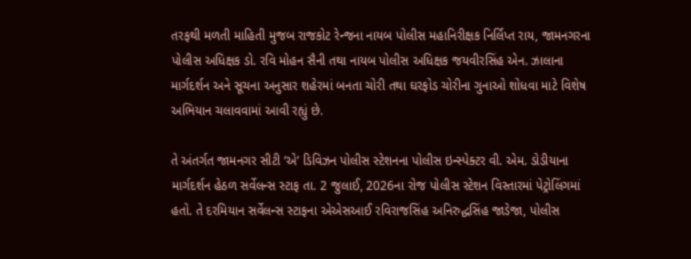તરફથી મળતી માહિતી મુજબ રાજકોટ રેન્જના નાયબ પોલીસ મહાનિરીક્ષક નિર્લિપ્ત રાય, જામનગરના પોલીસ અધિક્ષક ડો. રવિ મોહન સૈની તથા નાયબ પોલીસ અધિક્ષક જયવીરસિંહ એન. ઝાલાના માર્ગદર્શન અને સૂચના અનુસાર શહેરમાં બનતા ચોરી તથા ઘરફોડ ચોરીના ગુનાઓ શોધવા માટે વિશેષ અભિયાન ચલાવવામાં આવી રહ્યું છે.

તે અંતર્ગત જામનગર સીટી ‘એ’ ડિવિઝન પોલીસ સ્ટેશનના પોલીસ ઇન્સ્પેક્ટર વી. એમ. ડોડીયાના માર્ગદર્શન હેઠળ સર્વેલન્સ સ્ટાફ તા. 2 જુલાઈ, 2026ના રોજ પોલીસ સ્ટેશન વિસ્તારમાં પેટ્રોલિંગમાં હતો. તે દરમિયાન સર્વેલન્સ સ્ટાફના એએસઆઈ રવિરાજસિંહ અનિરુદ્ધસિંહ જાડેજા, પોલીસ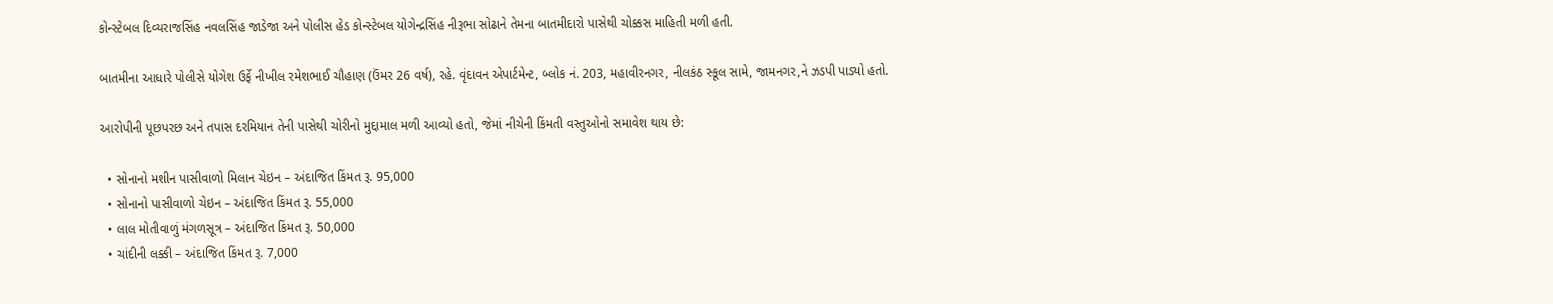કોન્સ્ટેબલ દિવ્યરાજસિંહ નવલસિંહ જાડેજા અને પોલીસ હેડ કોન્સ્ટેબલ યોગેન્દ્રસિંહ નીરૂભા સોઢાને તેમના બાતમીદારો પાસેથી ચોક્કસ માહિતી મળી હતી.

બાતમીના આધારે પોલીસે યોગેશ ઉર્ફે નીખીલ રમેશભાઈ ચૌહાણ (ઉંમર 26 વર્ષ), રહે. વૃંદાવન એપાર્ટમેન્ટ, બ્લોક નં. 203, મહાવીરનગર, નીલકંઠ સ્કૂલ સામે, જામનગર,ને ઝડપી પાડ્યો હતો.

આરોપીની પૂછપરછ અને તપાસ દરમિયાન તેની પાસેથી ચોરીનો મુદ્દામાલ મળી આવ્યો હતો, જેમાં નીચેની કિંમતી વસ્તુઓનો સમાવેશ થાય છે:

  • સોનાનો મશીન પાસીવાળો મિલાન ચેઇન – અંદાજિત કિંમત રૂ. 95,000
  • સોનાનો પાસીવાળો ચેઇન – અંદાજિત કિંમત રૂ. 55,000
  • લાલ મોતીવાળું મંગળસૂત્ર – અંદાજિત કિંમત રૂ. 50,000
  • ચાંદીની લક્કી – અંદાજિત કિંમત રૂ. 7,000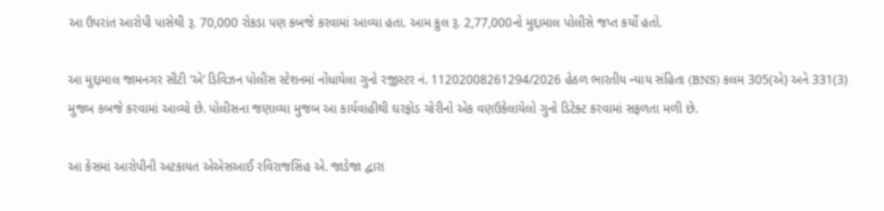આ ઉપરાંત આરોપી પાસેથી રૂ. 70,000 રોકડા પણ કબજે કરવામાં આવ્યા હતા. આમ કુલ રૂ. 2,77,000નો મુદ્દામાલ પોલીસે જપ્ત કર્યો હતો.

આ મુદ્દામાલ જામનગર સીટી ‘એ’ ડિવિઝન પોલીસ સ્ટેશનમાં નોંધાયેલા ગુનો રજીસ્ટર નં. 11202008261294/2026 હેઠળ ભારતીય ન્યાય સંહિતા (BNS) કલમ 305(એ) અને 331(3) મુજબ કબજે કરવામાં આવ્યો છે. પોલીસના જણાવ્યા મુજબ આ કાર્યવાહીથી ઘરફોડ ચોરીનો એક વણઉકેલાયેલો ગુનો ડિટેક્ટ કરવામાં સફળતા મળી છે.

આ કેસમાં આરોપીની અટકાયત એએસઆઈ રવિરાજસિંહ એ. જાડેજા દ્વારા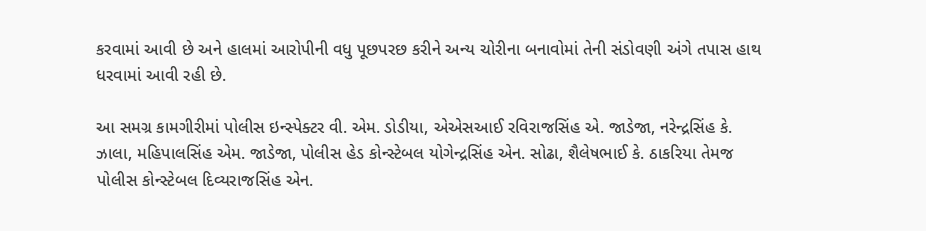કરવામાં આવી છે અને હાલમાં આરોપીની વધુ પૂછપરછ કરીને અન્ય ચોરીના બનાવોમાં તેની સંડોવણી અંગે તપાસ હાથ ધરવામાં આવી રહી છે.

આ સમગ્ર કામગીરીમાં પોલીસ ઇન્સ્પેક્ટર વી. એમ. ડોડીયા, એએસઆઈ રવિરાજસિંહ એ. જાડેજા, નરેન્દ્રસિંહ કે. ઝાલા, મહિપાલસિંહ એમ. જાડેજા, પોલીસ હેડ કોન્સ્ટેબલ યોગેન્દ્રસિંહ એન. સોઢા, શૈલેષભાઈ કે. ઠાકરિયા તેમજ પોલીસ કોન્સ્ટેબલ દિવ્યરાજસિંહ એન.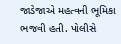જાડેજાએ મહત્વની ભૂમિકા ભજવી હતી. પોલીસે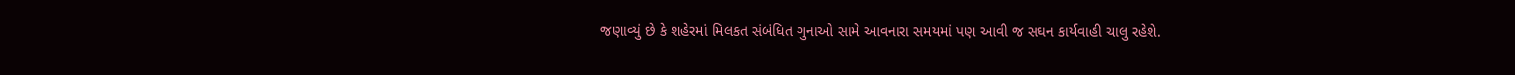જણાવ્યું છે કે શહેરમાં મિલકત સંબંધિત ગુનાઓ સામે આવનારા સમયમાં પણ આવી જ સઘન કાર્યવાહી ચાલુ રહેશે.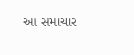આ સમાચાર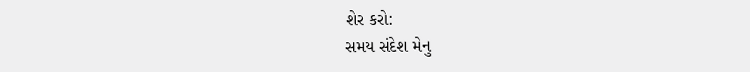શેર કરો:
સમય સંદેશ મેનુ